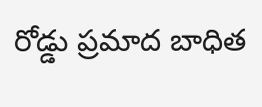రోడ్డు ప్రమాద బాధిత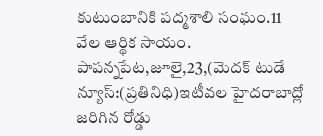కుటుంబానికి పద్మశాలి సంఘం.11 వేల ఆర్థిక సాయం.
పాపన్నపేట,జూలై,23,(మెదక్ టుడే న్యూస్:(ప్రతినిధి)ఇటీవల హైదరాబాద్లో జరిగిన రోడ్డు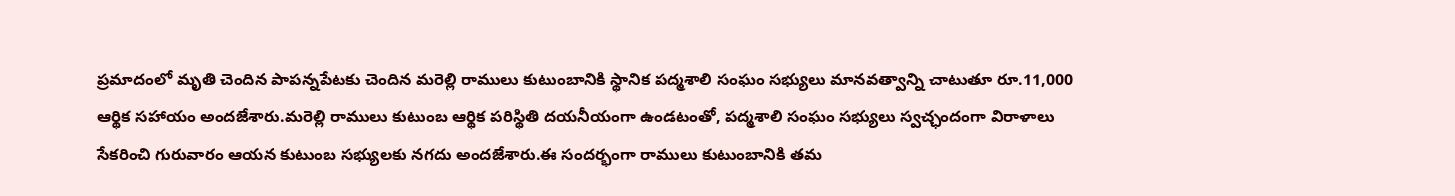ప్రమాదంలో మృతి చెందిన పాపన్నపేటకు చెందిన మరెల్లి రాములు కుటుంబానికి స్థానిక పద్మశాలి సంఘం సభ్యులు మానవత్వాన్ని చాటుతూ రూ.11,000 ఆర్థిక సహాయం అందజేశారు.మరెల్లి రాములు కుటుంబ ఆర్థిక పరిస్థితి దయనీయంగా ఉండటంతో, పద్మశాలి సంఘం సభ్యులు స్వచ్ఛందంగా విరాళాలు సేకరించి గురువారం ఆయన కుటుంబ సభ్యులకు నగదు అందజేశారు.ఈ సందర్భంగా రాములు కుటుంబానికి తమ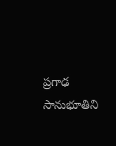ప్రగాఢ సానుభూతిని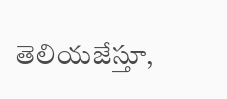తెలియజేస్తూ,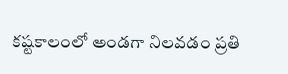కష్టకాలంలో అండగా నిలవడం ప్రతి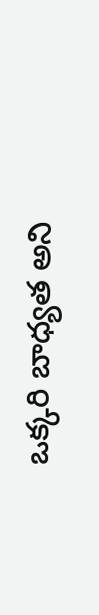ఒక్కరి బాధ్యత అని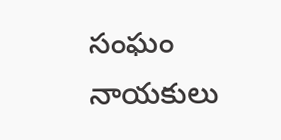సంఘం నాయకులు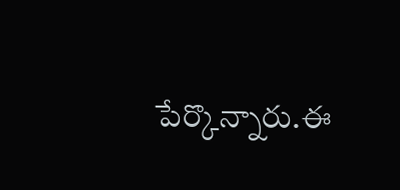పేర్కొన్నారు.ఈ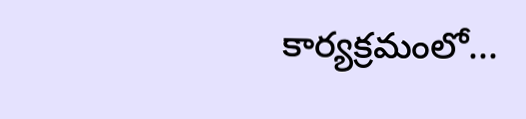కార్యక్రమంలో...